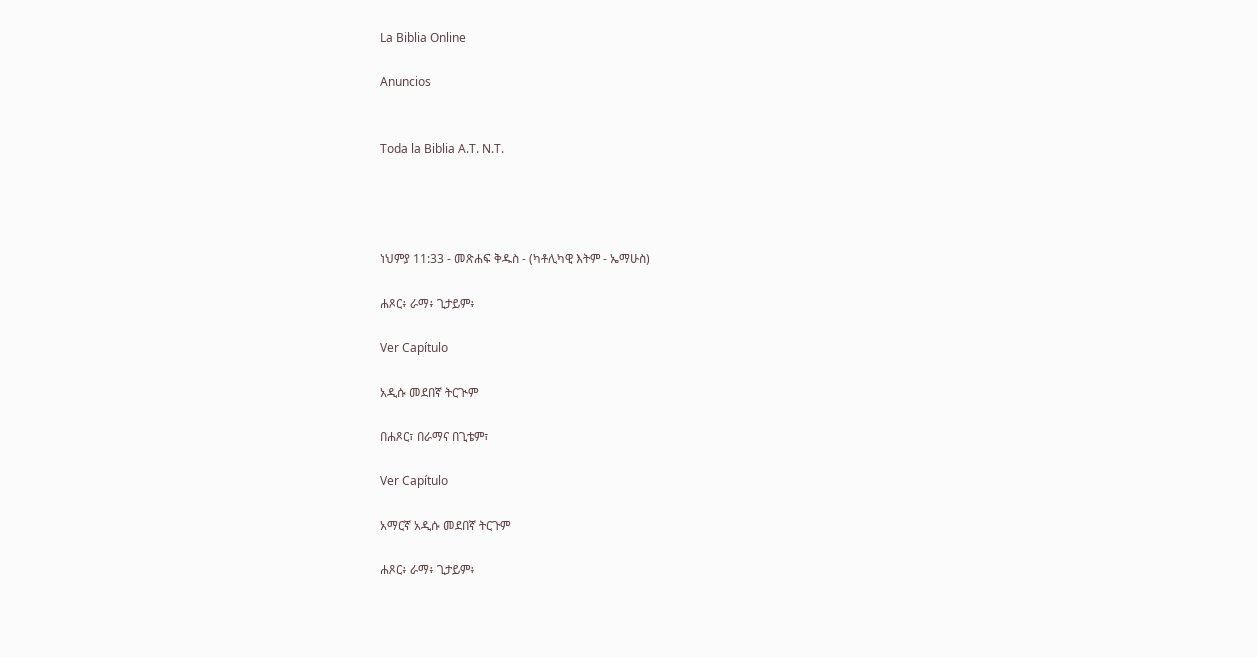La Biblia Online

Anuncios


Toda la Biblia A.T. N.T.




ነህምያ 11:33 - መጽሐፍ ቅዱስ - (ካቶሊካዊ እትም - ኤማሁስ)

ሐጾር፥ ራማ፥ ጊታይም፥

Ver Capítulo

አዲሱ መደበኛ ትርጒም

በሐጾር፣ በራማና በጊቴም፣

Ver Capítulo

አማርኛ አዲሱ መደበኛ ትርጉም

ሐጾር፥ ራማ፥ ጊታይም፥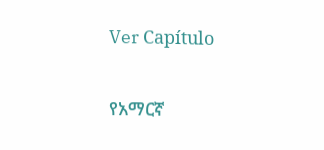Ver Capítulo

የአማርኛ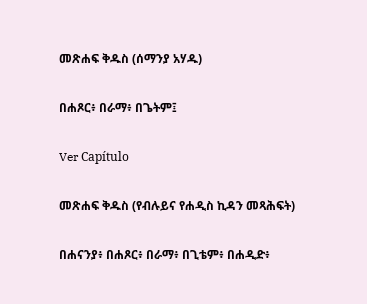መጽሐፍ ቅዱስ (ሰማንያ አሃዱ)

በሐጾር፥ በራማ፥ በጌትም፤

Ver Capítulo

መጽሐፍ ቅዱስ (የብሉይና የሐዲስ ኪዳን መጻሕፍት)

በሐናንያ፥ በሐጾር፥ በራማ፥ በጊቴም፥ በሐዲድ፥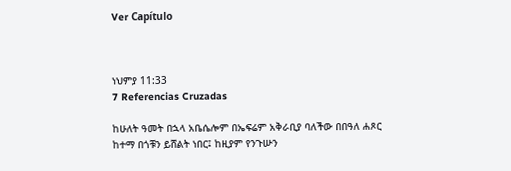Ver Capítulo



ነህምያ 11:33
7 Referencias Cruzadas

ከሁለት ዓመት በኋላ አቤሴሎም በኤፍሬም አቅራቢያ ባለችው በበዓለ ሐጾር ከተማ በጎቹን ይሸልት ነበር፤ ከዚያም የንጉሡን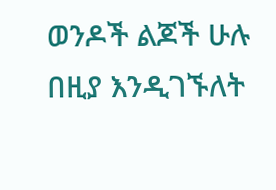ወንዶች ልጆች ሁሉ በዚያ እንዲገኙለት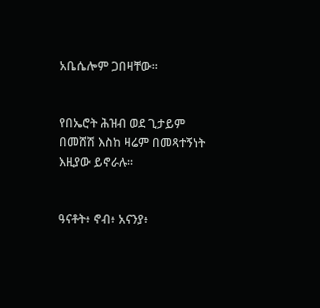አቤሴሎም ጋበዛቸው።


የበኤሮት ሕዝብ ወደ ጊታይም በመሸሽ እስከ ዛሬም በመጻተኝነት እዚያው ይኖራሉ።


ዓናቶት፥ ኖብ፥ አናንያ፥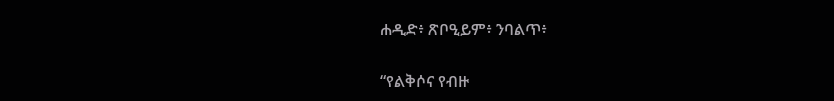ሐዲድ፥ ጽቦዒይም፥ ንባልጥ፥


“የልቅሶና የብዙ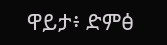ዋይታ፥ ድምፅ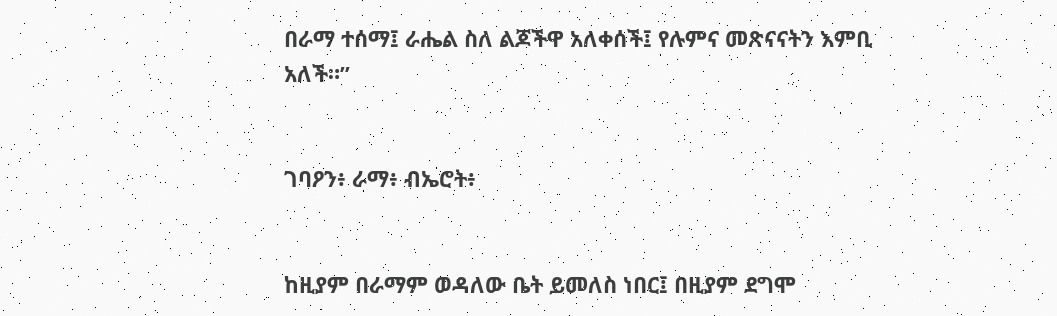በራማ ተሰማ፤ ራሔል ስለ ልጆችዋ አለቀሰች፤ የሉምና መጽናናትን እምቢ አለች።”


ገባዖን፥ ራማ፥ ብኤሮት፥


ከዚያም በራማም ወዳለው ቤት ይመለስ ነበር፤ በዚያም ደግሞ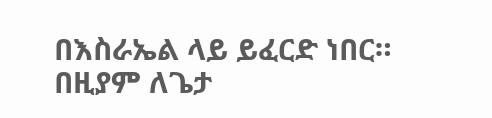በእስራኤል ላይ ይፈርድ ነበር። በዚያም ለጌታ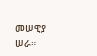መሠዊያ ሠራ።